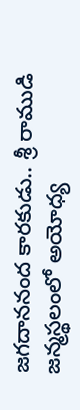జగదాననంద కారకుడు.. శ్రీ రాముడి జన్మస్థలంలో అయోధ్య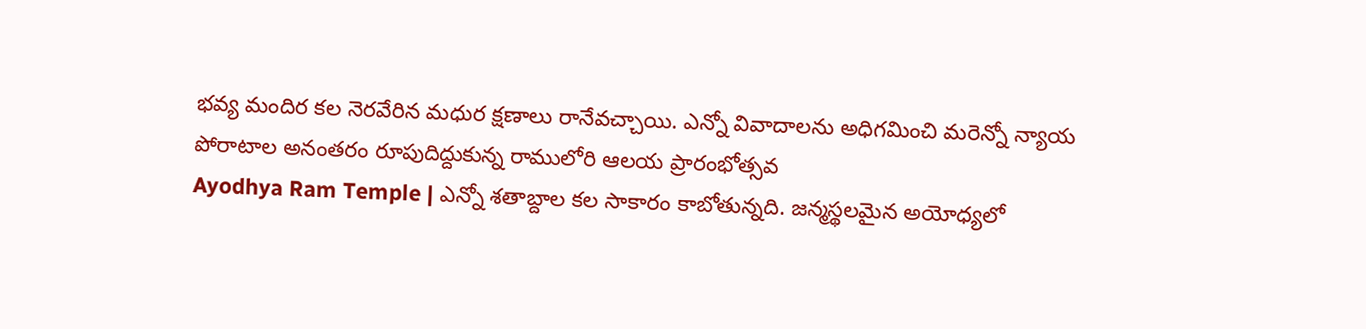భవ్య మందిర కల నెరవేరిన మధుర క్షణాలు రానేవచ్చాయి. ఎన్నో వివాదాలను అధిగమించి మరెన్నో న్యాయ పోరాటాల అనంతరం రూపుదిద్దుకున్న రాములోరి ఆలయ ప్రారంభోత్సవ
Ayodhya Ram Temple | ఎన్నో శతాబ్దాల కల సాకారం కాబోతున్నది. జన్మస్థలమైన అయోధ్యలో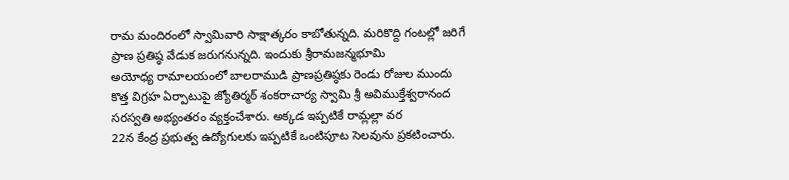రామ మందిరంలో స్వామివారి సాక్షాత్కరం కాబోతున్నది. మరికొద్ది గంటల్లో జరిగే ప్రాణ ప్రతిష్ఠ వేడుక జరుగనున్నది. ఇందుకు శ్రీరామజన్మభూమి
అయోధ్య రామాలయంలో బాలరాముడి ప్రాణప్రతిష్ఠకు రెండు రోజుల ముందు కొత్త విగ్రహ ఏర్పాటుపై జ్యోతిర్మఠ్ శంకరాచార్య స్వామి శ్రీ అవిముక్తేశ్వరానంద సరస్వతి అభ్యంతరం వ్యక్తంచేశారు. అక్కడ ఇప్పటికే రామ్లల్లా వర
22న కేంద్ర ప్రభుత్వ ఉద్యోగులకు ఇప్పటికే ఒంటిపూట సెలవును ప్రకటించారు.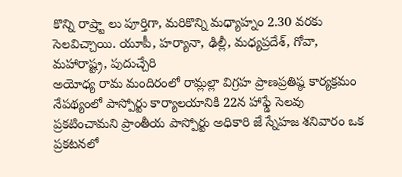కొన్ని రాష్ర్టా లు పూర్తిగా, మరికొన్ని మధ్యాహ్నం 2.30 వరకు సెలవిచ్చాయి. యూపీ, హర్యానా, ఢిల్లీ, మధ్యప్రదేశ్, గోవా, మహారాష్ట్ర, పుదుచ్చేరి
అయోధ్య రామ మందిరంలో రామ్లల్లా విగ్రహ ప్రాణప్రతిష్ఠ కార్యక్రమం నేపథ్యంలో పాస్పోర్టు కార్యాలయానికి 22న హాఫ్డే సెలవు ప్రకటించామని ప్రాంతీయ పాస్పోర్టు అధికారి జే స్నేహజ శనివారం ఒక ప్రకటనలో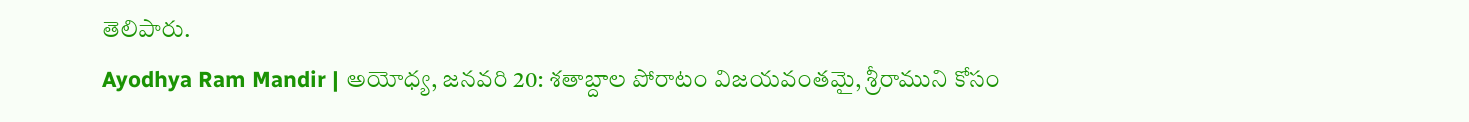తెలిపారు.
Ayodhya Ram Mandir | అయోధ్య, జనవరి 20: శతాబ్దాల పోరాటం విజయవంతమై, శ్రీరాముని కోసం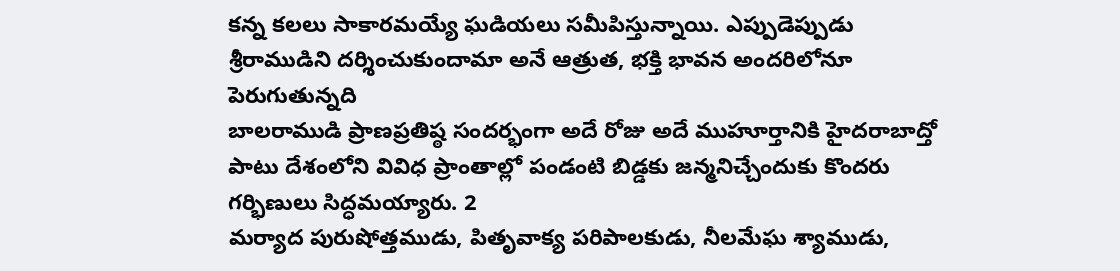కన్న కలలు సాకారమయ్యే ఘడియలు సమీపిస్తున్నాయి. ఎప్పుడెప్పుడు శ్రీరాముడిని దర్శించుకుందామా అనే ఆత్రుత, భక్తి భావన అందరిలోనూ పెరుగుతున్నది
బాలరాముడి ప్రాణప్రతిష్ఠ సందర్భంగా అదే రోజు అదే ముహూర్తానికి హైదరాబాద్తో పాటు దేశంలోని వివిధ ప్రాంతాల్లో పండంటి బిడ్డకు జన్మనిచ్చేందుకు కొందరు గర్భిణులు సిద్ధమయ్యారు. 2
మర్యాద పురుషోత్తముడు, పితృవాక్య పరిపాలకుడు, నీలమేఘ శ్యాముడు,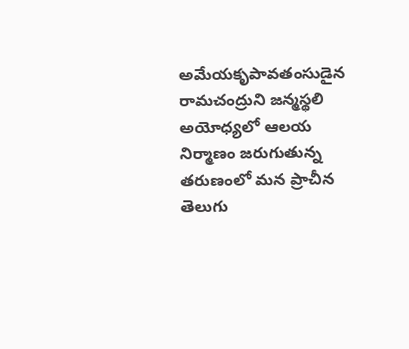అమేయకృపావతంసుడైన రామచంద్రుని జన్మస్థలి అయోధ్యలో ఆలయ నిర్మాణం జరుగుతున్న తరుణంలో మన ప్రాచీన తెలుగు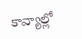కావ్యాల్లో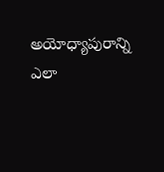అయోధ్యాపురాన్ని ఎలా